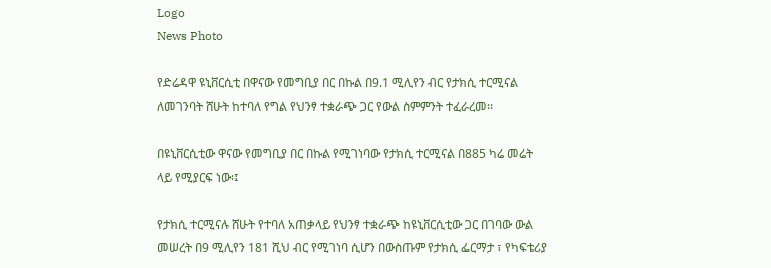Logo
News Photo

የድሬዳዋ ዩኒቨርሲቲ በዋናው የመግቢያ በር በኩል በ9.1 ሚሊየን ብር የታክሲ ተርሚናል ለመገንባት ሸሁት ከተባለ የግል የህንፃ ተቋራጭ ጋር የውል ስምምንት ተፈራረመ፡፡

በዩኒቨርሲቲው ዋናው የመግቢያ በር በኩል የሚገነባው የታክሲ ተርሚናል በ885 ካሬ መሬት ላይ የሚያርፍ ነው፡፤

የታክሲ ተርሚናሉ ሸሁት የተባለ አጠቃላይ የህንፃ ተቋራጭ ከዩኒቨርሲቲው ጋር በገባው ውል መሠረት በ9 ሚሊየን 181 ሺህ ብር የሚገነባ ሲሆን በውስጡም የታክሲ ፌርማታ ፣ የካፍቴሪያ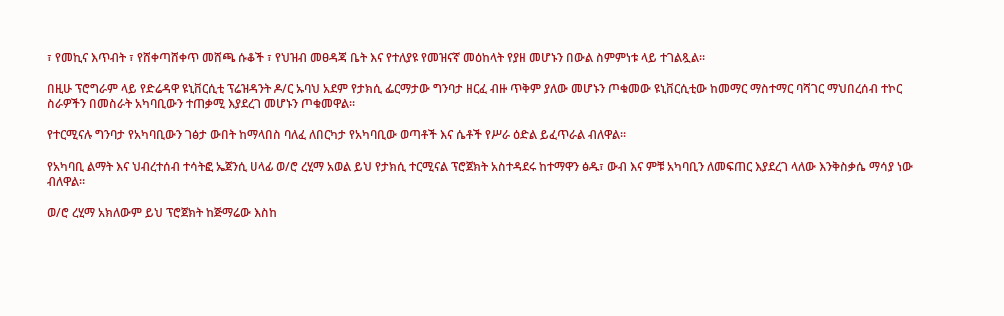፣ የመኪና እጥብት ፣ የሸቀጣሸቀጥ መሸጫ ሱቆች ፣ የህዝብ መፀዳጃ ቤት እና የተለያዩ የመዝናኛ መዕከላት የያዘ መሆኑን በውል ስምምነቱ ላይ ተገልጿል፡፡

በዚሁ ፕሮግራም ላይ የድሬዳዋ ዩኒቨርሲቲ ፕሬዝዳንት ዶ/ር ኡባህ አደም የታክሲ ፌርማታው ግንባታ ዘርፈ ብዙ ጥቅም ያለው መሆኑን ጦቁመው ዩኒቨርሲቲው ከመማር ማስተማር ባሻገር ማህበረሰብ ተኮር ስራዎችን በመስራት አካባቢውን ተጠቃሚ እያደረገ መሆኑን ጦቁመዋል፡፡

የተርሚናሉ ግንባታ የአካባቢውን ገፅታ ውበት ከማላበስ ባለፈ ለበርካታ የአካባቢው ወጣቶች እና ሴቶች የሥራ ዕድል ይፈጥራል ብለዋል፡፡

የአካባቢ ልማት እና ህብረተሰብ ተሳትፎ ኤጀንሲ ሀላፊ ወ/ሮ ረሂማ አወል ይህ የታክሲ ተርሚናል ፕሮጀክት አስተዳደሩ ከተማዋን ፅዱ፣ ውብ እና ምቹ አካባቢን ለመፍጠር እያደረገ ላለው እንቅስቃሴ ማሳያ ነው ብለዋል።

ወ/ሮ ረሂማ አክለውም ይህ ፕሮጀክት ከጅማሬው እስከ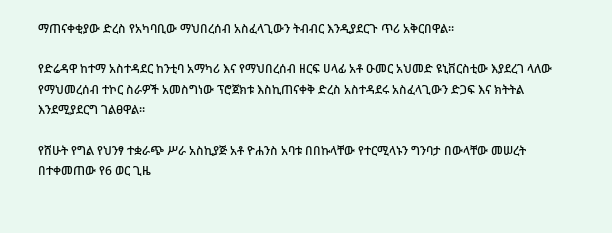ማጠናቀቂያው ድረስ የአካባቢው ማህበረሰብ አስፈላጊውን ትብብር እንዲያደርጉ ጥሪ አቅርበዋል።

የድሬዳዋ ከተማ አስተዳደር ከንቲባ አማካሪ እና የማህበረሰብ ዘርፍ ሀላፊ አቶ ዑመር አህመድ ዩኒቨርስቲው እያደረገ ላለው የማህመረሰብ ተኮር ስራዎች አመስግነው ፕሮጀክቱ እስኪጠናቀቅ ድረስ አስተዳደሩ አስፈላጊውን ድጋፍ እና ክትትል እንደሚያደርግ ገልፀዋል።

የሸሁት የግል የህንፃ ተቋራጭ ሥራ አስኪያጅ አቶ ዮሐንስ አባቱ በበኩላቸው የተርሚላኑን ግንባታ በውላቸው መሠረት በተቀመጠው የ6 ወር ጊዜ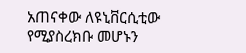አጠናቀው ለዩኒቨርሲቲው የሚያስረክቡ መሆኑን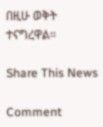በዚሁ ወቅት ተናግረዋል፡፡

Share This News

Comment